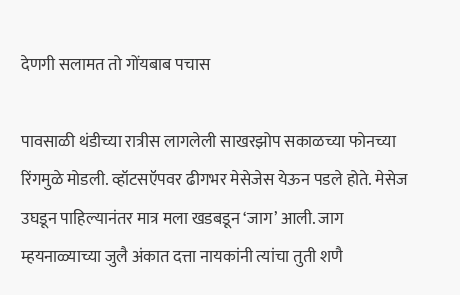देणगी सलामत तो गोंयबाब पचास

पावसाळी थंडीच्या रात्रीस लागलेली साखरझोप सकाळच्या फोनच्या रिंगमुळे मोडली. व्हॉटसऍपवर ढीगभर मेसेजेस येऊन पडले होते. मेसेज उघडून पाहिल्यानंतर मात्र मला खडबडून ‘जाग’ आली. जाग म्हयनाळ्याच्या जुलै अंकात दत्ता नायकांनी त्यांचा तुती शणै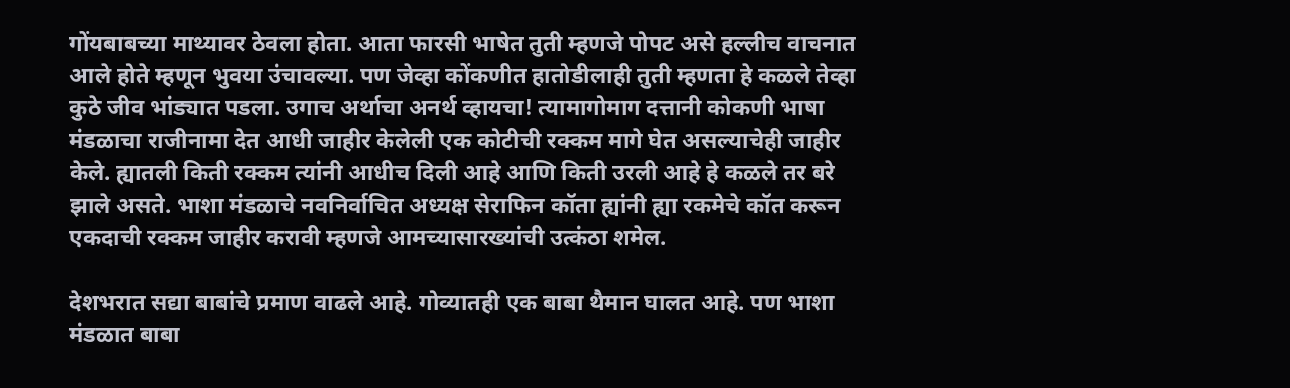गोंयबाबच्या माथ्यावर ठेवला होता. आता फारसी भाषेत तुती म्हणजे पोपट असे हल्लीच वाचनात आले होते म्हणून भुवया उंचावल्या. पण जेव्हा कोंकणीत हातोडीलाही तुती म्हणता हे कळले तेव्हा कुठे जीव भांड्यात पडला. उगाच अर्थाचा अनर्थ व्हायचा! त्यामागोमाग दत्तानी कोकणी भाषा मंडळाचा राजीनामा देत आधी जाहीर केलेली एक कोटीची रक्कम मागे घेत असल्याचेही जाहीर केले. ह्यातली किती रक्कम त्यांनी आधीच दिली आहे आणि किती उरली आहे हे कळले तर बरे झाले असते. भाशा मंडळाचे नवनिर्वाचित अध्यक्ष सेराफिन कॉता ह्यांनी ह्या रकमेचे कॉत करून एकदाची रक्कम जाहीर करावी म्हणजे आमच्यासारख्यांची उत्कंठा शमेल.

देशभरात सद्या बाबांचे प्रमाण वाढले आहे. गोव्यातही एक बाबा थैमान घालत आहे. पण भाशा मंडळात बाबा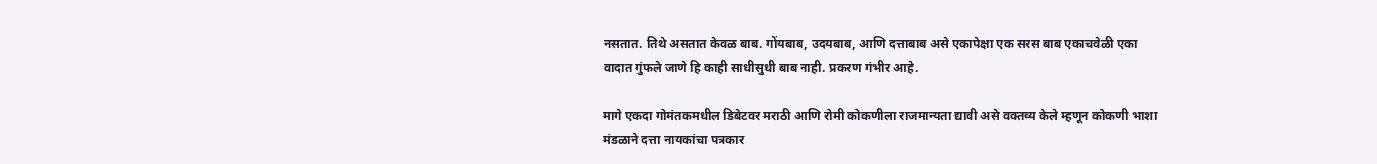नसतात. तिथे असतात केवळ बाब. गोंयबाब, उदयबाब, आणि दत्ताबाब असे एकापेक्षा एक सरस बाब एकाचवेळी एका वादात गुंफले जाणे हि काही साधीसुधी बाब नाही. प्रकरण गंभीर आहे.

मागे एकदा गोमंतकमधील डिबेटवर मराठी आणि रोमी कोकणीला राजमान्यता द्यावी असे वक्तव्य केले म्हणून कोकणी भाशा मंडळाने दत्ता नायकांचा पत्रकार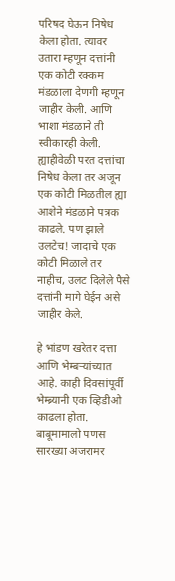परिषद घेऊन निषेध केला होता. त्यावर उतारा म्हणून दत्तांनी एक कोटी रक्कम मंडळाला देणगी म्हणून जाहीर केली. आणि भाशा मंडळाने ती स्वीकारही केली. ह्याहीवेळी परत दत्तांचा निषेध केला तर अजून एक कोटी मिळतील ह्या आशेने मंडळाने पत्रक काढले. पण झाले उलटेच! जादाचे एक कोटी मिळाले तर नाहीच, उलट दिलेले पैसे दत्तांनी मागे घेईन असे जाहीर केले.

हे भांडण खरेतर दत्ता आणि भेम्बऱ्यांच्यात आहे. काही दिवसांपूर्वी भेम्ब्र्यानी एक व्हिडीओ काढला होता. बाबूमामालो पणस सारख्या अजरामर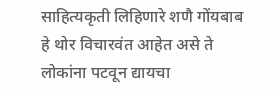साहित्यकृती लिहिणारे शणै गोंयबाब हे थोर विचारवंत आहेत असे ते लोकांना पटवून द्यायचा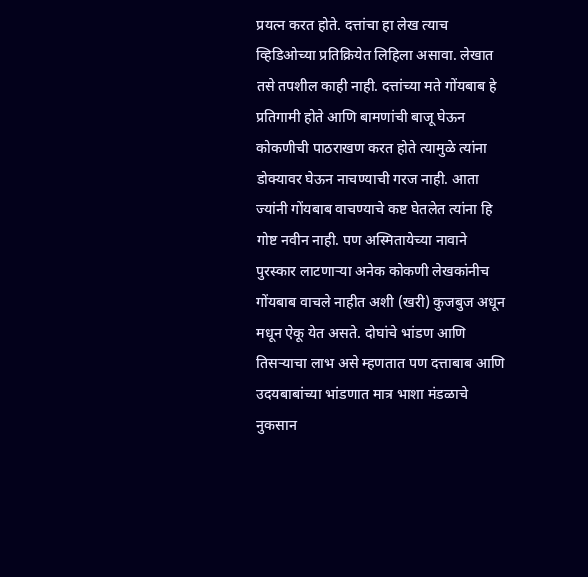प्रयत्न करत होते. दत्तांचा हा लेख त्याच व्हिडिओच्या प्रतिक्रियेत लिहिला असावा. लेखात तसे तपशील काही नाही. दत्तांच्या मते गोंयबाब हे प्रतिगामी होते आणि बामणांची बाजू घेऊन कोकणीची पाठराखण करत होते त्यामुळे त्यांना डोक्यावर घेऊन नाचण्याची गरज नाही. आता ज्यांनी गोंयबाब वाचण्याचे कष्ट घेतलेत त्यांना हि गोष्ट नवीन नाही. पण अस्मितायेच्या नावाने पुरस्कार लाटणाऱ्या अनेक कोकणी लेखकांनीच गोंयबाब वाचले नाहीत अशी (खरी) कुजबुज अधून मधून ऐकू येत असते. दोघांचे भांडण आणि तिसऱ्याचा लाभ असे म्हणतात पण दत्ताबाब आणि उदयबाबांच्या भांडणात मात्र भाशा मंडळाचे नुकसान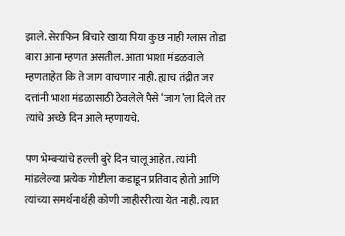झाले. सेराफिन बिचारे खाया पिया कुछ नाही ग्लास तोडा बारा आना म्हणत असतील. आता भाशा मंडळवाले म्हणताहेत कि ते जाग वाचणार नाही. ह्याच तंद्रीत जर दत्तांनी भाशा मंडळासाठी ठेवलेले पैसे ‘जाग’ला दिले तर त्यांचे अच्छे दिन आले म्हणायचे.

पण भेम्बऱ्यांचे हल्ली बुरे दिन चालू आहेत. त्यांनी मांडलेल्या प्रत्येक गोष्टीला कडाडून प्रतिवाद होतो आणि त्यांच्या समर्थनार्थही कोणी जाहीररीत्या येत नाही. त्यात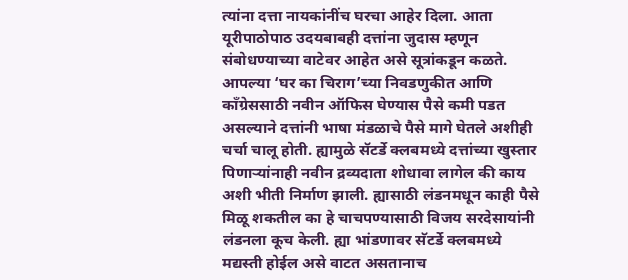त्यांना दत्ता नायकांनींच घरचा आहेर दिला. आता यूरीपाठोपाठ उदयबाबही दत्तांना जुदास म्हणून संबोधण्याच्या वाटेवर आहेत असे सूत्रांकडून कळते. आपल्या ‘घर का चिराग’च्या निवडणुकीत आणि काँग्रेससाठी नवीन ऑफिस घेण्यास पैसे कमी पडत असल्याने दत्तांनी भाषा मंडळाचे पैसे मागे घेतले अशीही चर्चा चालू होती. ह्यामुळे सॅटर्डे क्लबमध्ये दत्तांच्या खुस्तार पिणाऱ्यांनाही नवीन द्रव्यदाता शोधावा लागेल की काय अशी भीती निर्माण झाली. ह्यासाठी लंडनमधून काही पैसे मिळू शकतील का हे चाचपण्यासाठी विजय सरदेसायांनी लंडनला कूच केली. ह्या भांडणावर सॅटर्डे क्लबमध्ये मद्यस्ती होईल असे वाटत असतानाच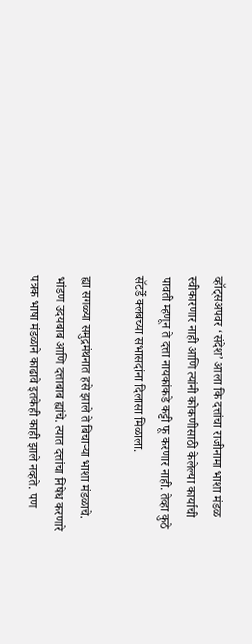व्हॉट्सअपवर ‘संदेश’ आला कि दत्तांचा राजीनामा भाशा मंडळ स्वीकारणार नाही आणि त्यांनी कोकणीसाठी केलेल्या कार्याची पावती म्हणून ते दत्ता नायकांकडे कट्टी फू करणार नाही. तेव्हा कुठे सॅटर्डे क्लबच्या सभासदांना दिलासा मिळाला.

ह्या सगळ्या समुद्रमंथनात हसे झाले ते बिचाऱ्या भाशा मंडळाचे. भांडण उदयबाब आणि दत्ताबाब ह्यांचे. त्यात दत्तांचा निषेध करणारे पत्रक भाषा मंडळाने काढावे इतकेही काही झाले नव्हते. पण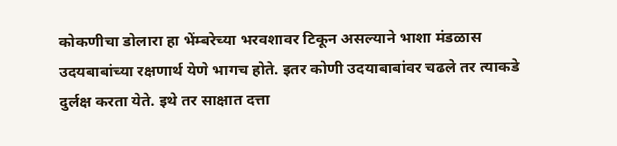कोकणीचा डोलारा हा भेंम्बरेच्या भरवशावर टिकून असल्याने भाशा मंडळास उदयबाबांच्या रक्षणार्थ येणे भागच होते. इतर कोणी उदयाबाबांवर चढले तर त्याकडे दुर्लक्ष करता येते. इथे तर साक्षात दत्ता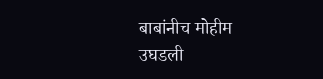बाबांनीच मोहीम उघडली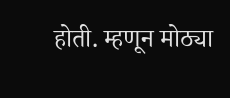होती. म्हणून मोठ्या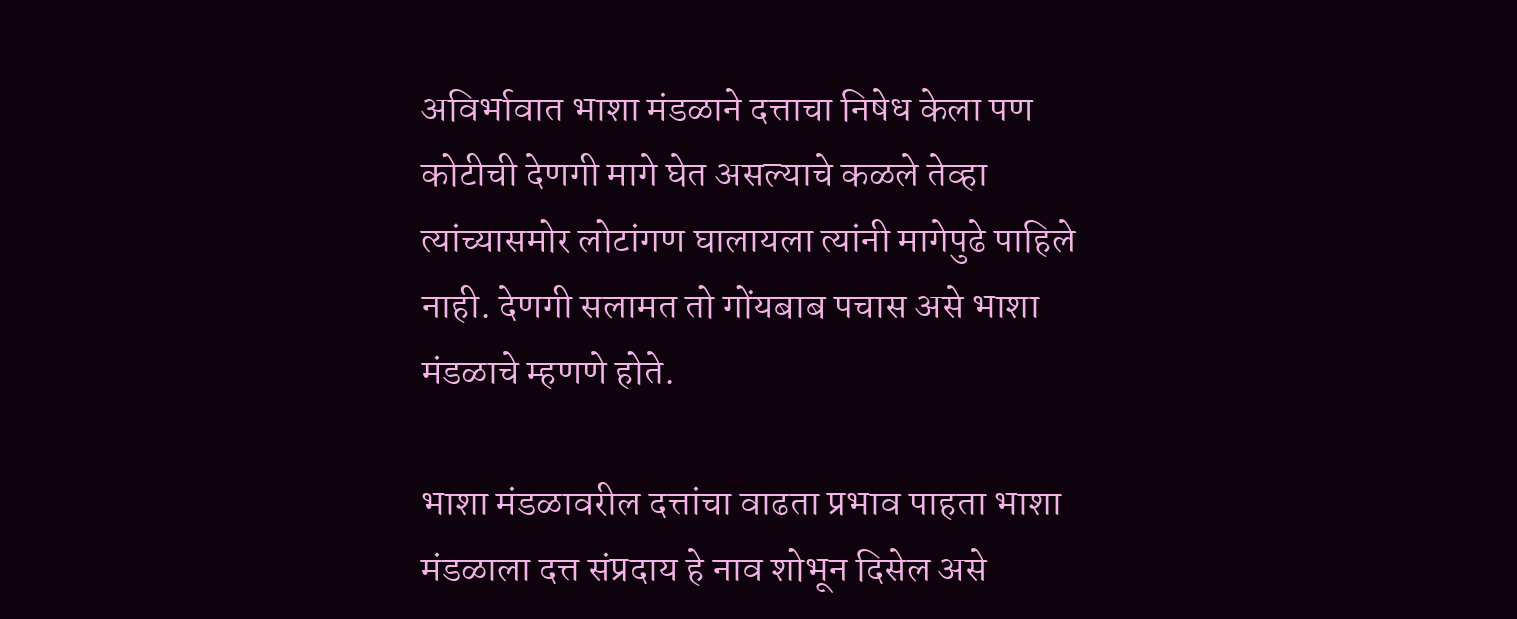अविर्भावात भाशा मंडळाने दत्ताचा निषेध केला पण कोटीची देणगी मागे घेत असल्याचे कळले तेव्हा त्यांच्यासमोर लोटांगण घालायला त्यांनी मागेपुढे पाहिले नाही. देणगी सलामत तो गोंयबाब पचास असे भाशा मंडळाचे म्हणणे होते.

भाशा मंडळावरील दत्तांचा वाढता प्रभाव पाहता भाशा मंडळाला दत्त संप्रदाय हे नाव शोभून दिसेल असे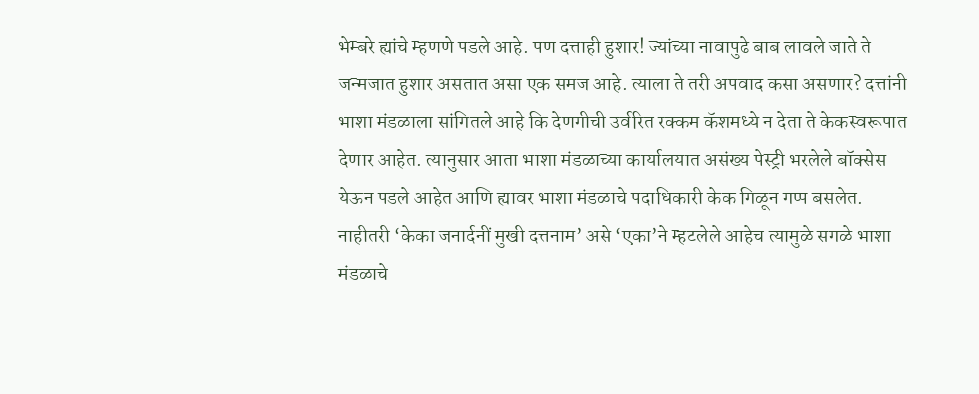भेम्बरे ह्यांचे म्हणणे पडले आहे. पण दत्ताही हुशार! ज्यांच्या नावापुढे बाब लावले जाते ते जन्मजात हुशार असतात असा एक समज आहे. त्याला ते तरी अपवाद कसा असणार? दत्तांनी भाशा मंडळाला सांगितले आहे कि देणगीची उर्वरित रक्कम कॅशमध्ये न देता ते केकस्वरूपात देणार आहेत. त्यानुसार आता भाशा मंडळाच्या कार्यालयात असंख्य पेस्ट्री भरलेले बॉक्सेस येऊन पडले आहेत आणि ह्यावर भाशा मंडळाचे पदाधिकारी केक गिळून गप्प बसलेत. नाहीतरी ‘केका जनार्दनीं मुखी दत्तनाम’ असे ‘एका’ने म्हटलेले आहेच त्यामुळे सगळे भाशा मंडळाचे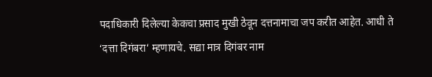पदाधिकारी दिलेल्या केकचा प्रसाद मुखी ठेवून दत्तनामाचा जप करीत आहेत. आधी ते ‘दत्ता दिगंबरा’ म्हणायचे. सद्या मात्र दिगंबर नाम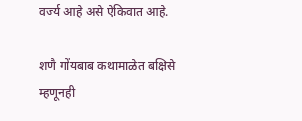वर्ज्य आहे असे ऐकिवात आहे.

शणै गोंयबाब कथामाळेत बक्षिसे म्हणूनही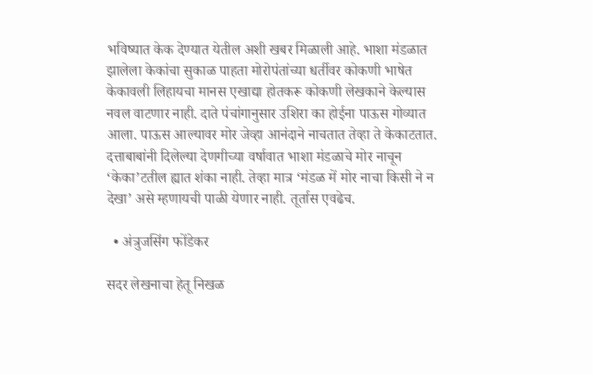भविष्यात केक देण्यात येतील अशी खबर मिळाली आहे. भाशा मंडळात झालेला केकांचा सुकाळ पाहता मोरोपंतांच्या धर्तीवर कोकणी भाषेत केकावली लिहायचा मानस एखाद्या होतकरू कोकणी लेखकाने केल्यास नवल वाटणार नाही. दाते पंचांगानुसार उशिरा का होईना पाऊस गोव्यात आला. पाऊस आल्यावर मोर जेव्हा आनंदाने नाचतात तेव्हा ते केकाटतात. दत्ताबाबांनी दिलेल्या देणगीच्या वर्षावात भाशा मंडळाचे मोर नाचून ‘केका’टतील ह्यात शंका नाही. तेव्हा मात्र ‘मंडळ में मोर नाचा किसी ने न देखा’ असे म्हणायची पाळी येणार नाही. तूर्तास एवढेच.

  • अंत्रुजसिंग फोंडेकर

सदर लेखनाचा हेतू निखळ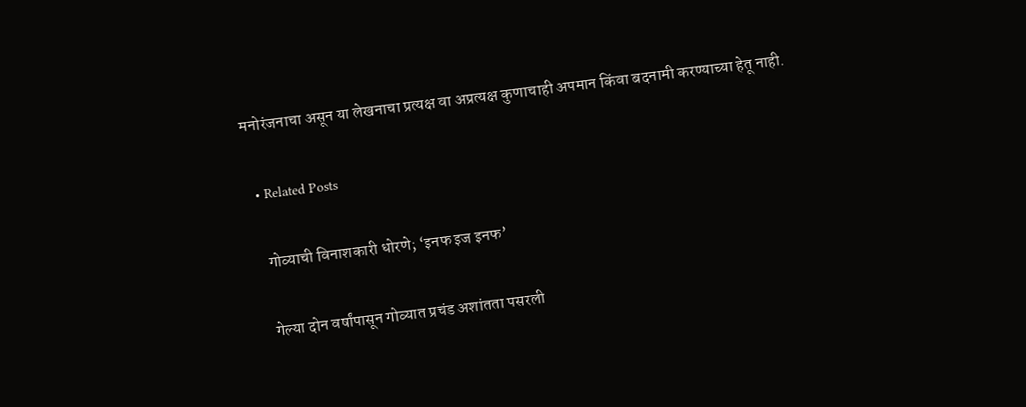मनोरंजनाचा असून या लेखनाचा प्रत्यक्ष वा अप्रत्यक्ष कुणाचाही अपमान किंवा बदनामी करण्याच्या हेतू नाही.

  • Related Posts

    गोव्याची विनाशकारी धोरणे; ‘इनफ इज इनफ’

    गेल्या दोन वर्षांपासून गोव्यात प्रचंड अशांतता पसरली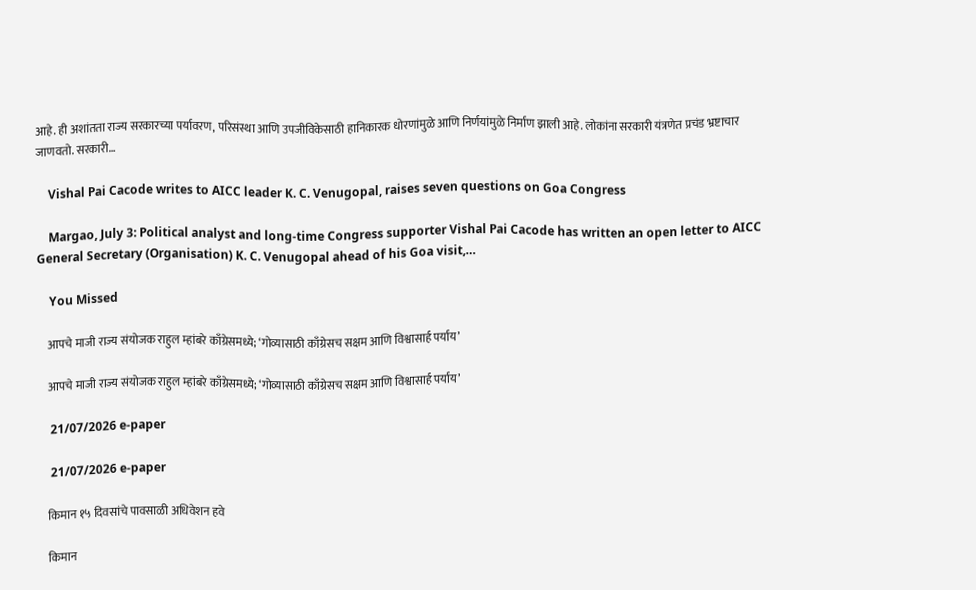आहे. ही अशांतता राज्य सरकारच्या पर्यावरण, परिसंस्था आणि उपजीविकेसाठी हानिकारक धोरणांमुळे आणि निर्णयांमुळे निर्माण झाली आहे. लोकांना सरकारी यंत्रणेत प्रचंड भ्रष्टाचार जाणवतो. सरकारी…

    Vishal Pai Cacode writes to AICC leader K. C. Venugopal, raises seven questions on Goa Congress

    Margao, July 3: Political analyst and long-time Congress supporter Vishal Pai Cacode has written an open letter to AICC General Secretary (Organisation) K. C. Venugopal ahead of his Goa visit,…

    You Missed

    आपचे माजी राज्य संयोजक राहुल म्हांबरे काँग्रेसमध्ये; ‘गोव्यासाठी काँग्रेसच सक्षम आणि विश्वासार्ह पर्याय’

    आपचे माजी राज्य संयोजक राहुल म्हांबरे काँग्रेसमध्ये; ‘गोव्यासाठी काँग्रेसच सक्षम आणि विश्वासार्ह पर्याय’

    21/07/2026 e-paper

    21/07/2026 e-paper

    किमान १५ दिवसांचे पावसाळी अधिवेशन हवे

    किमान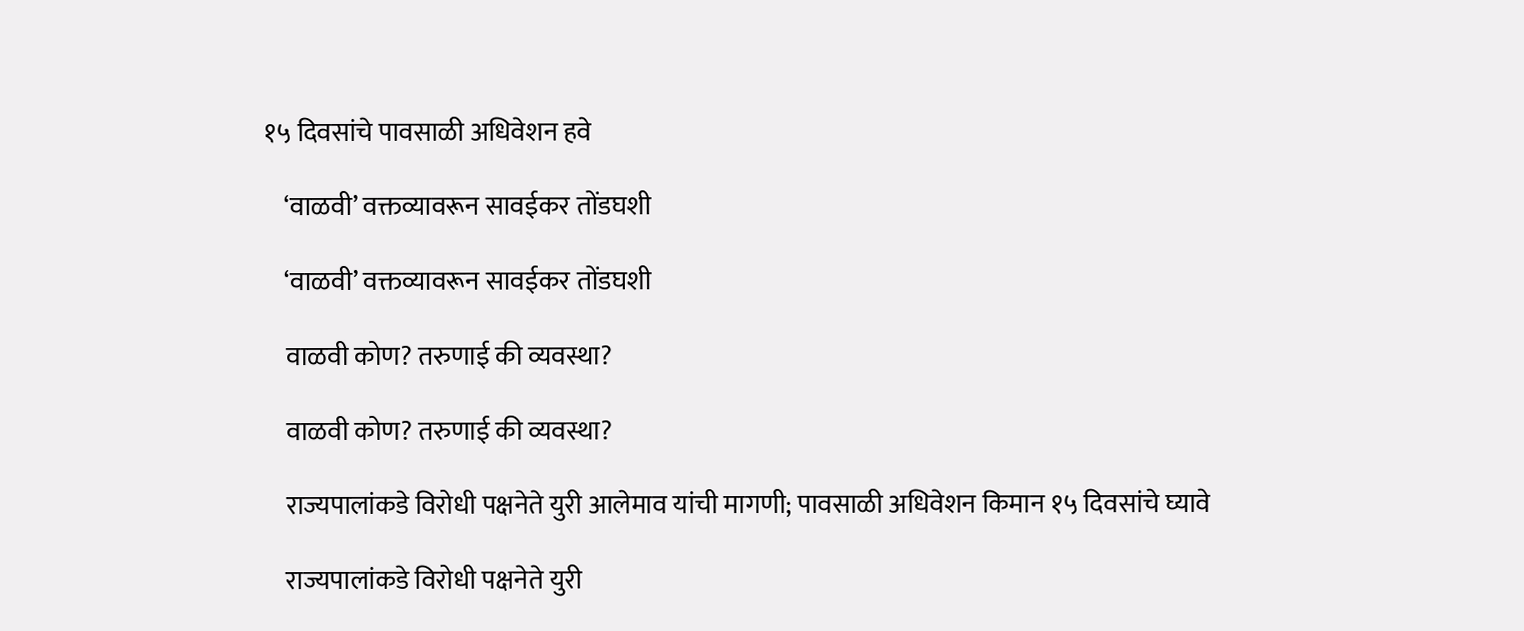१५ दिवसांचे पावसाळी अधिवेशन हवे

    ‘वाळवी’ वक्तव्यावरून सावईकर तोंडघशी

    ‘वाळवी’ वक्तव्यावरून सावईकर तोंडघशी

    वाळवी कोण? तरुणाई की व्यवस्था?

    वाळवी कोण? तरुणाई की व्यवस्था?

    राज्यपालांकडे विरोधी पक्षनेते युरी आलेमाव यांची मागणी; पावसाळी अधिवेशन किमान १५ दिवसांचे घ्यावे

    राज्यपालांकडे विरोधी पक्षनेते युरी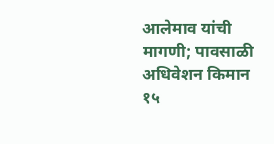आलेमाव यांची मागणी; पावसाळी अधिवेशन किमान १५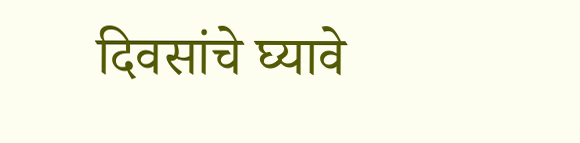दिवसांचे घ्यावे